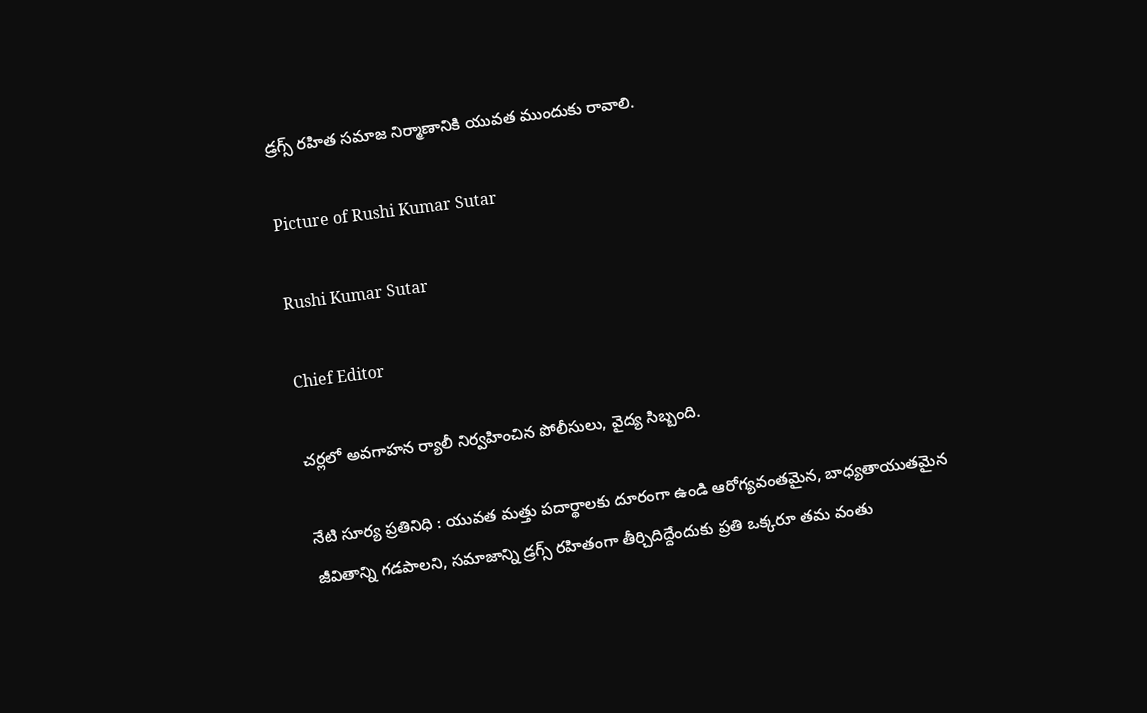డ్రగ్స్ రహిత సమాజ నిర్మాణానికి యువత ముందుకు రావాలి.

Picture of Rushi Kumar Sutar

Rushi Kumar Sutar

Chief Editor

చర్లలో అవగాహన ర్యాలీ నిర్వహించిన పోలీసులు, వైద్య సిబ్బంది.

నేటి సూర్య ప్రతినిధి : యువత మత్తు పదార్థాలకు దూరంగా ఉండి ఆరోగ్యవంతమైన, బాధ్యతాయుతమైన జీవితాన్ని గడపాలని, సమాజాన్ని డ్రగ్స్ రహితంగా తీర్చిదిద్దేందుకు ప్రతి ఒక్కరూ తమ వంతు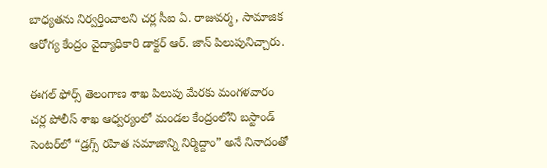బాధ్యతను నిర్వర్తించాలని చర్ల సీఐ ఏ. రాజువర్మ , సామాజిక ఆరోగ్య కేంద్రం వైద్యాధికారి డాక్టర్ ఆర్. జాన్ పిలుపునిచ్చారు.

ఈగల్ ఫోర్స్ తెలంగాణ శాఖ పిలుపు మేరకు మంగళవారం చర్ల పోలీస్ శాఖ ఆధ్వర్యంలో మండల కేంద్రంలోని బస్టాండ్ సెంటర్‌లో “డ్రగ్స్ రహిత సమాజాన్ని నిర్మిద్దాం” అనే నినాదంతో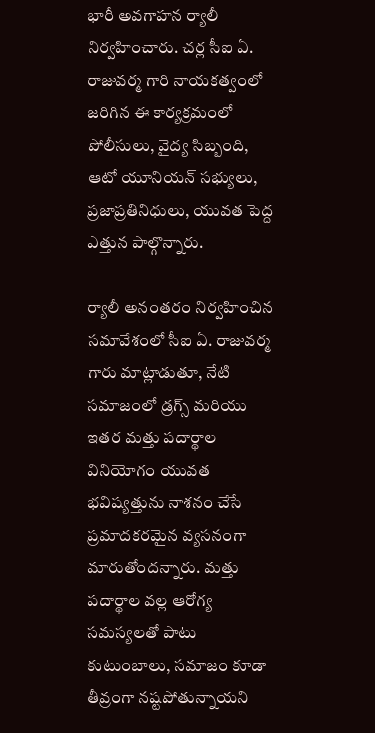భారీ అవగాహన ర్యాలీ నిర్వహించారు. చర్ల సీఐ ఏ. రాజువర్మ గారి నాయకత్వంలో జరిగిన ఈ కార్యక్రమంలో పోలీసులు, వైద్య సిబ్బంది, ఆటో యూనియన్ సభ్యులు, ప్రజాప్రతినిధులు, యువత పెద్ద ఎత్తున పాల్గొన్నారు.

ర్యాలీ అనంతరం నిర్వహించిన సమావేశంలో సీఐ ఏ. రాజువర్మ గారు మాట్లాడుతూ, నేటి సమాజంలో డ్రగ్స్ మరియు ఇతర మత్తు పదార్థాల వినియోగం యువత భవిష్యత్తును నాశనం చేసే ప్రమాదకరమైన వ్యసనంగా మారుతోందన్నారు. మత్తు పదార్థాల వల్ల ఆరోగ్య సమస్యలతో పాటు కుటుంబాలు, సమాజం కూడా తీవ్రంగా నష్టపోతున్నాయని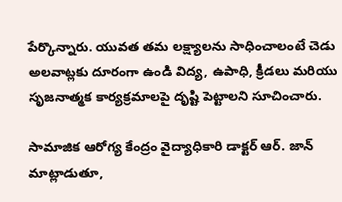పేర్కొన్నారు. యువత తమ లక్ష్యాలను సాధించాలంటే చెడు అలవాట్లకు దూరంగా ఉండి విద్య, ఉపాధి, క్రీడలు మరియు సృజనాత్మక కార్యక్రమాలపై దృష్టి పెట్టాలని సూచించారు.

సామాజిక ఆరోగ్య కేంద్రం వైద్యాధికారి డాక్టర్ ఆర్. జాన్  మాట్లాడుతూ,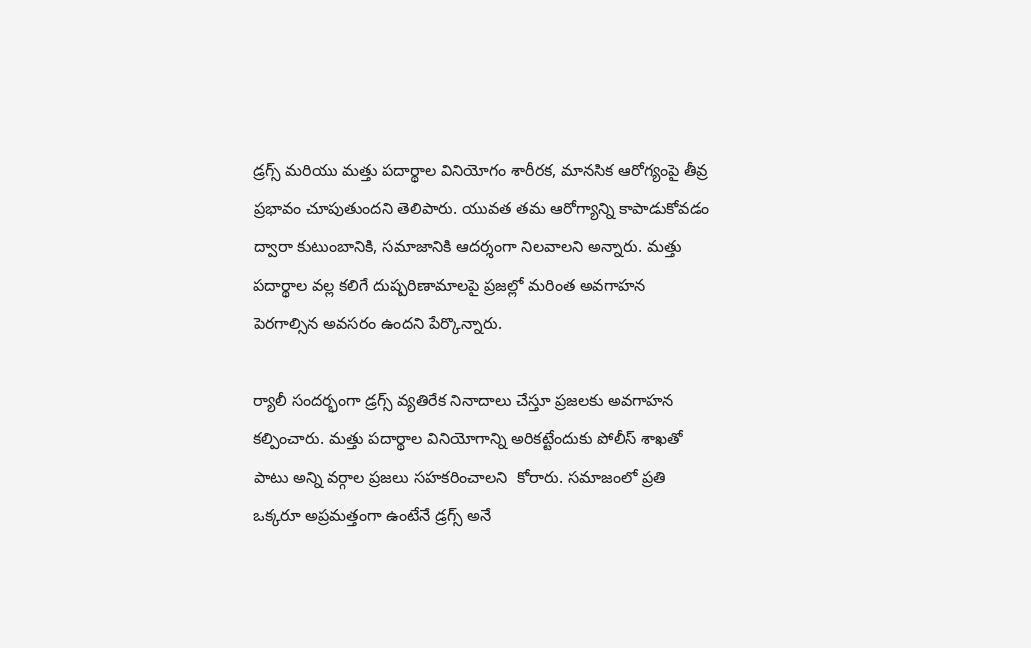డ్రగ్స్ మరియు మత్తు పదార్థాల వినియోగం శారీరక, మానసిక ఆరోగ్యంపై తీవ్ర ప్రభావం చూపుతుందని తెలిపారు. యువత తమ ఆరోగ్యాన్ని కాపాడుకోవడం ద్వారా కుటుంబానికి, సమాజానికి ఆదర్శంగా నిలవాలని అన్నారు. మత్తు పదార్థాల వల్ల కలిగే దుష్పరిణామాలపై ప్రజల్లో మరింత అవగాహన పెరగాల్సిన అవసరం ఉందని పేర్కొన్నారు.

ర్యాలీ సందర్భంగా డ్రగ్స్ వ్యతిరేక నినాదాలు చేస్తూ ప్రజలకు అవగాహన కల్పించారు. మత్తు పదార్థాల వినియోగాన్ని అరికట్టేందుకు పోలీస్ శాఖతో పాటు అన్ని వర్గాల ప్రజలు సహకరించాలని  కోరారు. సమాజంలో ప్రతి ఒక్కరూ అప్రమత్తంగా ఉంటేనే డ్రగ్స్ అనే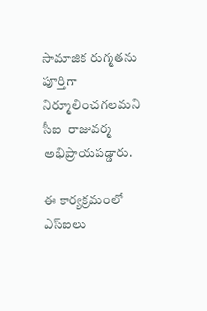సామాజిక రుగ్మతను పూర్తిగా నిర్మూలించగలమని సీఐ  రాజువర్మ అభిప్రాయపడ్డారు.

ఈ కార్యక్రమంలో ఎస్ఐలు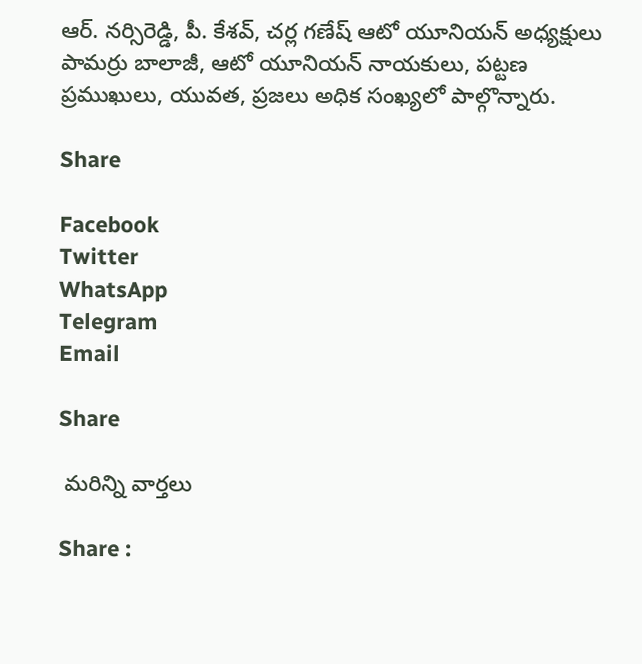ఆర్. నర్సిరెడ్డి, పీ. కేశవ్, చర్ల గణేష్ ఆటో యూనియన్ అధ్యక్షులు పామర్రు బాలాజీ, ఆటో యూనియన్ నాయకులు, పట్టణ ప్రముఖులు, యువత, ప్రజలు అధిక సంఖ్యలో పాల్గొన్నారు.

Share

Facebook
Twitter
WhatsApp
Telegram
Email

Share

 మరిన్ని వార్తలు

Share :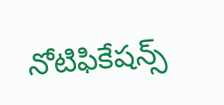నోటిఫికేషన్స్